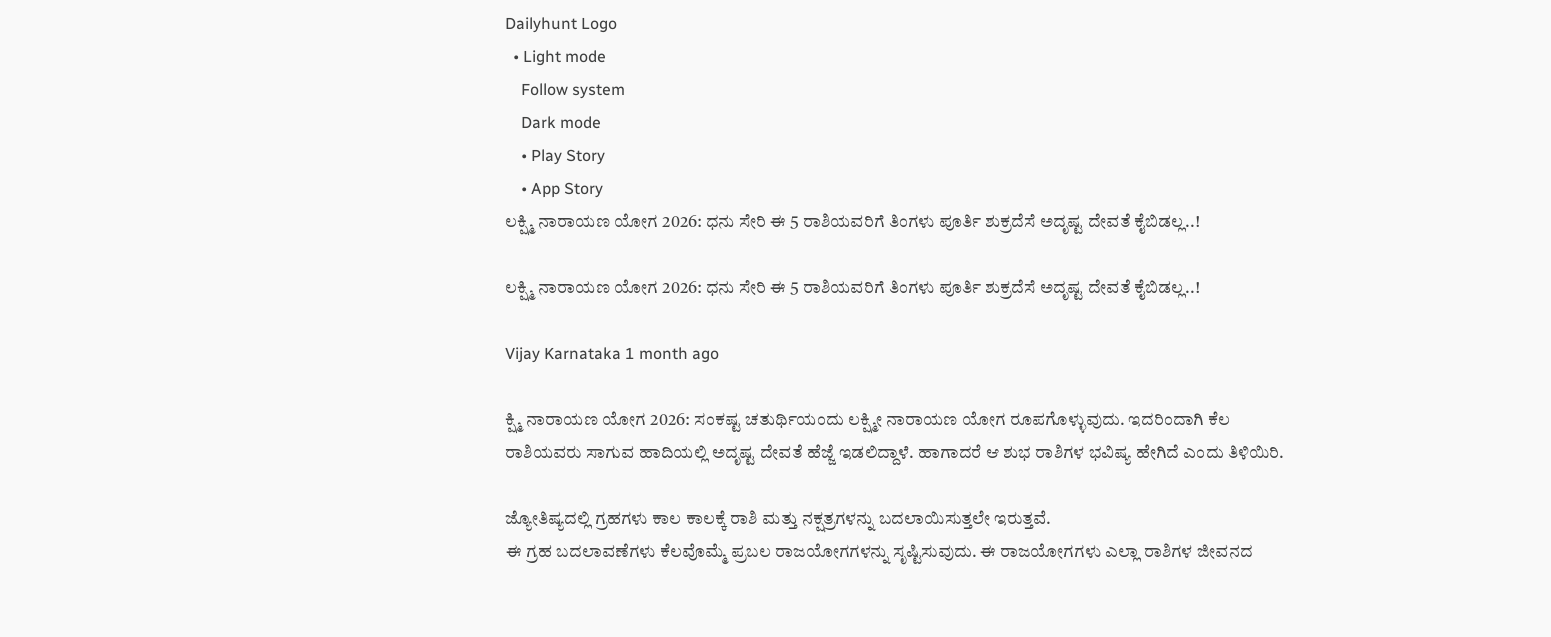Dailyhunt Logo
  • Light mode
    Follow system
    Dark mode
    • Play Story
    • App Story
ಲಕ್ಷ್ಮಿ ನಾರಾಯಣ ಯೋಗ 2026: ಧನು ಸೇರಿ ಈ 5 ರಾಶಿಯವರಿಗೆ ತಿಂಗಳು ಪೂರ್ತಿ ಶುಕ್ರದೆಸೆ ಅದೃಷ್ಟ ದೇವತೆ ಕೈಬಿಡಲ್ಲ..!

ಲಕ್ಷ್ಮಿ ನಾರಾಯಣ ಯೋಗ 2026: ಧನು ಸೇರಿ ಈ 5 ರಾಶಿಯವರಿಗೆ ತಿಂಗಳು ಪೂರ್ತಿ ಶುಕ್ರದೆಸೆ ಅದೃಷ್ಟ ದೇವತೆ ಕೈಬಿಡಲ್ಲ..!

Vijay Karnataka 1 month ago

ಕ್ಷ್ಮಿ ನಾರಾಯಣ ಯೋಗ 2026: ಸಂಕಷ್ಟ ಚತುರ್ಥಿಯಂದು ಲಕ್ಷ್ಮೀ ನಾರಾಯಣ ಯೋಗ ರೂಪಗೊಳ್ಳುವುದು. ಇದರಿಂದಾಗಿ ಕೆಲ ರಾಶಿಯವರು ಸಾಗುವ ಹಾದಿಯಲ್ಲಿ ಅದೃಷ್ಟ ದೇವತೆ ಹೆಜ್ಜೆ ಇಡಲಿದ್ದಾಳೆ. ಹಾಗಾದರೆ ಆ ಶುಭ ರಾಶಿಗಳ ಭವಿಷ್ಯ ಹೇಗಿದೆ ಎಂದು ತಿಳಿಯಿರಿ.

ಜ್ಯೋತಿಷ್ಯದಲ್ಲಿ ಗ್ರಹಗಳು ಕಾಲ ಕಾಲಕ್ಕೆ ರಾಶಿ ಮತ್ತು ನಕ್ಷತ್ರಗಳನ್ನು ಬದಲಾಯಿಸುತ್ತಲೇ ಇರುತ್ತವೆ.
ಈ ಗ್ರಹ ಬದಲಾವಣೆಗಳು ಕೆಲವೊಮ್ಮೆ ಪ್ರಬಲ ರಾಜಯೋಗಗಳನ್ನು ಸೃಷ್ಟಿಸುವುದು. ಈ ರಾಜಯೋಗಗಳು ಎಲ್ಲಾ ರಾಶಿಗಳ ಜೀವನದ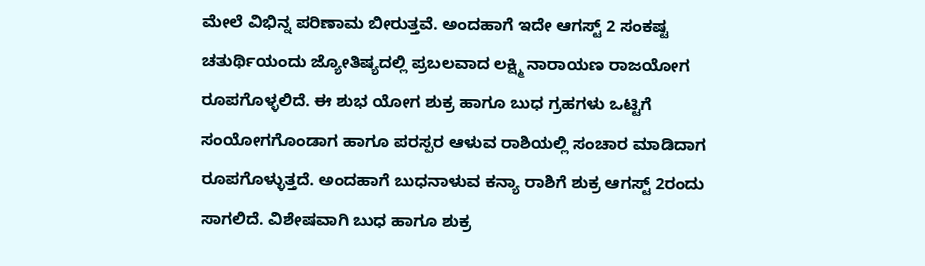ಮೇಲೆ ವಿಭಿನ್ನ ಪರಿಣಾಮ ಬೀರುತ್ತವೆ. ಅಂದಹಾಗೆ ಇದೇ ಆಗಸ್ಟ್ 2 ಸಂಕಷ್ಟ ಚತುರ್ಥಿಯಂದು ಜ್ಯೋತಿಷ್ಯದಲ್ಲಿ ಪ್ರಬಲವಾದ ಲಕ್ಷ್ಮಿ ನಾರಾಯಣ ರಾಜಯೋಗ ರೂಪಗೊಳ್ಳಲಿದೆ. ಈ ಶುಭ ಯೋಗ ಶುಕ್ರ ಹಾಗೂ ಬುಧ ಗ್ರಹಗಳು ಒಟ್ಟಿಗೆ ಸಂಯೋಗಗೊಂಡಾಗ ಹಾಗೂ ಪರಸ್ಪರ ಆಳುವ ರಾಶಿಯಲ್ಲಿ ಸಂಚಾರ ಮಾಡಿದಾಗ ರೂಪಗೊಳ್ಳುತ್ತದೆ. ಅಂದಹಾಗೆ ಬುಧನಾಳುವ ಕನ್ಯಾ ರಾಶಿಗೆ ಶುಕ್ರ ಆಗಸ್ಟ್ 2ರಂದು ಸಾಗಲಿದೆ. ವಿಶೇಷವಾಗಿ ಬುಧ ಹಾಗೂ ಶುಕ್ರ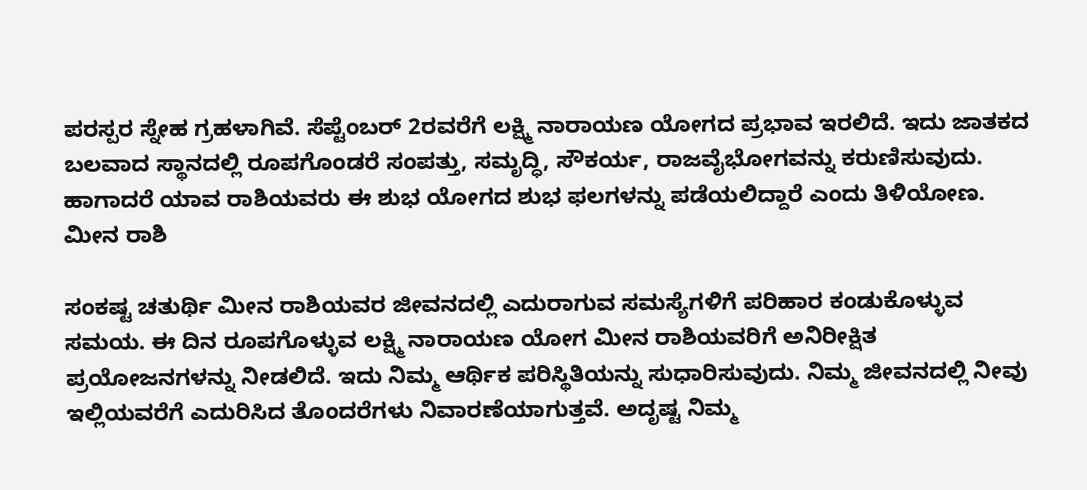ಪರಸ್ಪರ ಸ್ನೇಹ ಗ್ರಹಳಾಗಿವೆ. ಸೆಪ್ಟೆಂಬರ್ 2ರವರೆಗೆ ಲಕ್ಷ್ಮಿ ನಾರಾಯಣ ಯೋಗದ ಪ್ರಭಾವ ಇರಲಿದೆ. ಇದು ಜಾತಕದ ಬಲವಾದ ಸ್ಥಾನದಲ್ಲಿ ರೂಪಗೊಂಡರೆ ಸಂಪತ್ತು, ಸಮೃದ್ಧಿ, ಸೌಕರ್ಯ, ರಾಜವೈಭೋಗವನ್ನು ಕರುಣಿಸುವುದು. ಹಾಗಾದರೆ ಯಾವ ರಾಶಿಯವರು ಈ ಶುಭ ಯೋಗದ ಶುಭ ಫಲಗಳನ್ನು ಪಡೆಯಲಿದ್ದಾರೆ ಎಂದು ತಿಳಿಯೋಣ. ಮೀನ ರಾಶಿ

ಸಂಕಷ್ಟ ಚತುರ್ಥಿ ಮೀನ ರಾಶಿಯವರ ಜೀವನದಲ್ಲಿ ಎದುರಾಗುವ ಸಮಸ್ಯೆಗಳಿಗೆ ಪರಿಹಾರ ಕಂಡುಕೊಳ್ಳುವ ಸಮಯ. ಈ ದಿನ ರೂಪಗೊಳ್ಳುವ ಲಕ್ಷ್ಮಿ ನಾರಾಯಣ ಯೋಗ ಮೀನ ರಾಶಿಯವರಿಗೆ ಅನಿರೀಕ್ಷಿತ ಪ್ರಯೋಜನಗಳನ್ನು ನೀಡಲಿದೆ. ಇದು ನಿಮ್ಮ ಆರ್ಥಿಕ ಪರಿಸ್ಥಿತಿಯನ್ನು ಸುಧಾರಿಸುವುದು. ನಿಮ್ಮ ಜೀವನದಲ್ಲಿ ನೀವು ಇಲ್ಲಿಯವರೆಗೆ ಎದುರಿಸಿದ ತೊಂದರೆಗಳು ನಿವಾರಣೆಯಾಗುತ್ತವೆ. ಅದೃಷ್ಟ ನಿಮ್ಮ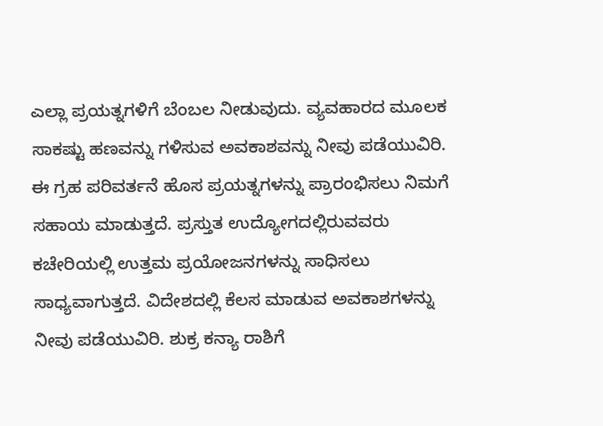ಎಲ್ಲಾ ಪ್ರಯತ್ನಗಳಿಗೆ ಬೆಂಬಲ ನೀಡುವುದು. ವ್ಯವಹಾರದ ಮೂಲಕ ಸಾಕಷ್ಟು ಹಣವನ್ನು ಗಳಿಸುವ ಅವಕಾಶವನ್ನು ನೀವು ಪಡೆಯುವಿರಿ. ಈ ಗ್ರಹ ಪರಿವರ್ತನೆ ಹೊಸ ಪ್ರಯತ್ನಗಳನ್ನು ಪ್ರಾರಂಭಿಸಲು ನಿಮಗೆ ಸಹಾಯ ಮಾಡುತ್ತದೆ. ಪ್ರಸ್ತುತ ಉದ್ಯೋಗದಲ್ಲಿರುವವರು ಕಚೇರಿಯಲ್ಲಿ ಉತ್ತಮ ಪ್ರಯೋಜನಗಳನ್ನು ಸಾಧಿಸಲು ಸಾಧ್ಯವಾಗುತ್ತದೆ. ವಿದೇಶದಲ್ಲಿ ಕೆಲಸ ಮಾಡುವ ಅವಕಾಶಗಳನ್ನು ನೀವು ಪಡೆಯುವಿರಿ. ಶುಕ್ರ ಕನ್ಯಾ ರಾಶಿಗೆ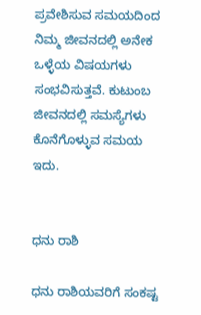ಪ್ರವೇಶಿಸುವ ಸಮಯದಿಂದ ನಿಮ್ಮ ಜೀವನದಲ್ಲಿ ಅನೇಕ ಒಳ್ಳೆಯ ವಿಷಯಗಳು ಸಂಭವಿಸುತ್ತವೆ. ಕುಟುಂಬ ಜೀವನದಲ್ಲಿ ಸಮಸ್ಯೆಗಳು ಕೊನೆಗೊಳ್ಳುವ ಸಮಯ ಇದು.


ಧನು ರಾಶಿ

ಧನು ರಾಶಿಯವರಿಗೆ ಸಂಕಷ್ಟ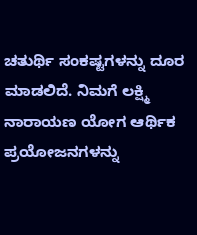ಚತುರ್ಥಿ ಸಂಕಷ್ಟಗಳನ್ನು ದೂರ ಮಾಡಲಿದೆ. ನಿಮಗೆ ಲಕ್ಷ್ಮಿ ನಾರಾಯಣ ಯೋಗ ಆರ್ಥಿಕ ಪ್ರಯೋಜನಗಳನ್ನು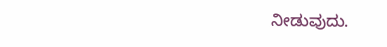ನೀಡುವುದು.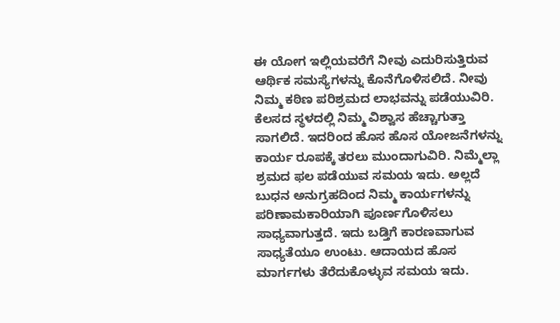ಈ ಯೋಗ ಇಲ್ಲಿಯವರೆಗೆ ನೀವು ಎದುರಿಸುತ್ತಿರುವ ಆರ್ಥಿಕ ಸಮಸ್ಯೆಗಳನ್ನು ಕೊನೆಗೊಳಿಸಲಿದೆ. ನೀವು ನಿಮ್ಮ ಕಠಿಣ ಪರಿಶ್ರಮದ ಲಾಭವನ್ನು ಪಡೆಯುವಿರಿ. ಕೆಲಸದ ಸ್ಥಳದಲ್ಲಿ ನಿಮ್ಮ ವಿಶ್ವಾಸ ಹೆಚ್ಚಾಗುತ್ತಾ ಸಾಗಲಿದೆ. ಇದರಿಂದ ಹೊಸ ಹೊಸ ಯೋಜನೆಗಳನ್ನು ಕಾರ್ಯ ರೂಪಕ್ಕೆ ತರಲು ಮುಂದಾಗುವಿರಿ. ನಿಮ್ಮೆಲ್ಲಾ ಶ್ರಮದ ಫಲ ಪಡೆಯುವ ಸಮಯ ಇದು. ಅಲ್ಲದೆ ಬುಧನ ಅನುಗ್ರಹದಿಂದ ನಿಮ್ಮ ಕಾರ್ಯಗಳನ್ನು ಪರಿಣಾಮಕಾರಿಯಾಗಿ ಪೂರ್ಣಗೊಳಿಸಲು ಸಾಧ್ಯವಾಗುತ್ತದೆ. ಇದು ಬಡ್ತಿಗೆ ಕಾರಣವಾಗುವ ಸಾಧ್ಯತೆಯೂ ಉಂಟು. ಆದಾಯದ ಹೊಸ ಮಾರ್ಗಗಳು ತೆರೆದುಕೊಳ್ಳುವ ಸಮಯ ಇದು.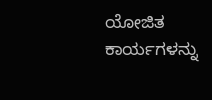ಯೋಜಿತ ಕಾರ್ಯಗಳನ್ನು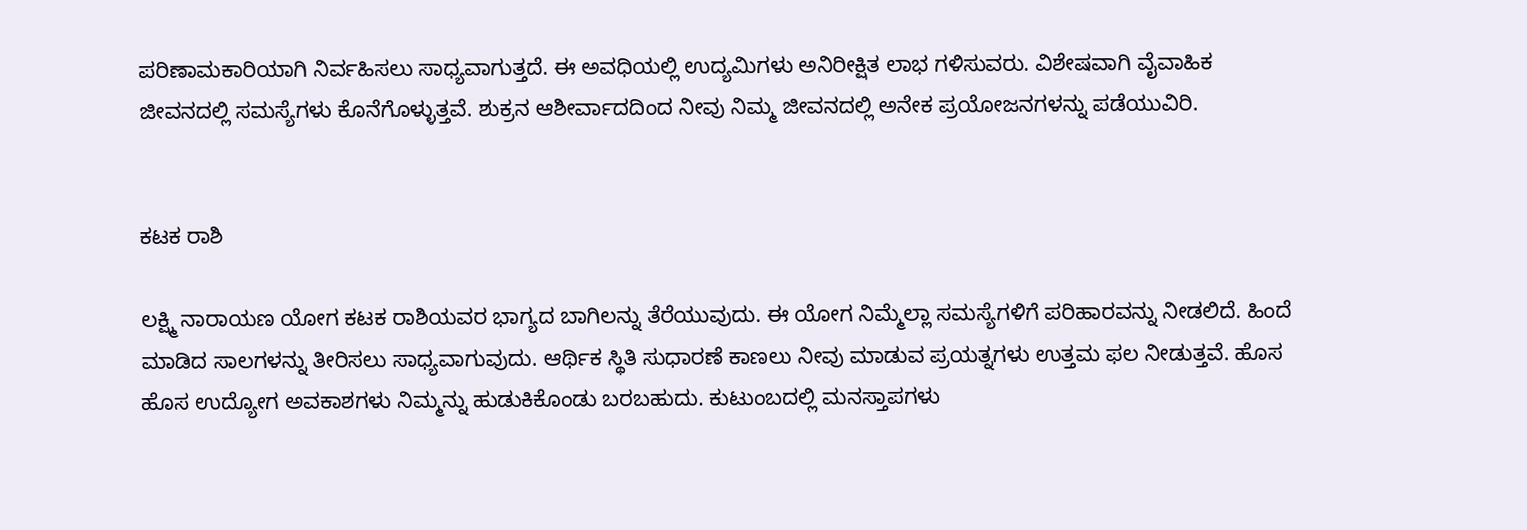ಪರಿಣಾಮಕಾರಿಯಾಗಿ ನಿರ್ವಹಿಸಲು ಸಾಧ್ಯವಾಗುತ್ತದೆ. ಈ ಅವಧಿಯಲ್ಲಿ ಉದ್ಯಮಿಗಳು ಅನಿರೀಕ್ಷಿತ ಲಾಭ ಗಳಿಸುವರು. ವಿಶೇಷವಾಗಿ ವೈವಾಹಿಕ ಜೀವನದಲ್ಲಿ ಸಮಸ್ಯೆಗಳು ಕೊನೆಗೊಳ್ಳುತ್ತವೆ. ಶುಕ್ರನ ಆಶೀರ್ವಾದದಿಂದ ನೀವು ನಿಮ್ಮ ಜೀವನದಲ್ಲಿ ಅನೇಕ ಪ್ರಯೋಜನಗಳನ್ನು ಪಡೆಯುವಿರಿ.


ಕಟಕ ರಾಶಿ

ಲಕ್ಷ್ಮಿ ನಾರಾಯಣ ಯೋಗ ಕಟಕ ರಾಶಿಯವರ ಭಾಗ್ಯದ ಬಾಗಿಲನ್ನು ತೆರೆಯುವುದು. ಈ ಯೋಗ ನಿಮ್ಮೆಲ್ಲಾ ಸಮಸ್ಯೆಗಳಿಗೆ ಪರಿಹಾರವನ್ನು ನೀಡಲಿದೆ. ಹಿಂದೆ ಮಾಡಿದ ಸಾಲಗಳನ್ನು ತೀರಿಸಲು ಸಾಧ್ಯವಾಗುವುದು. ಆರ್ಥಿಕ ಸ್ಥಿತಿ ಸುಧಾರಣೆ ಕಾಣಲು ನೀವು ಮಾಡುವ ಪ್ರಯತ್ನಗಳು ಉತ್ತಮ ಫಲ ನೀಡುತ್ತವೆ. ಹೊಸ ಹೊಸ ಉದ್ಯೋಗ ಅವಕಾಶಗಳು ನಿಮ್ಮನ್ನು ಹುಡುಕಿಕೊಂಡು ಬರಬಹುದು. ಕುಟುಂಬದಲ್ಲಿ ಮನಸ್ತಾಪಗಳು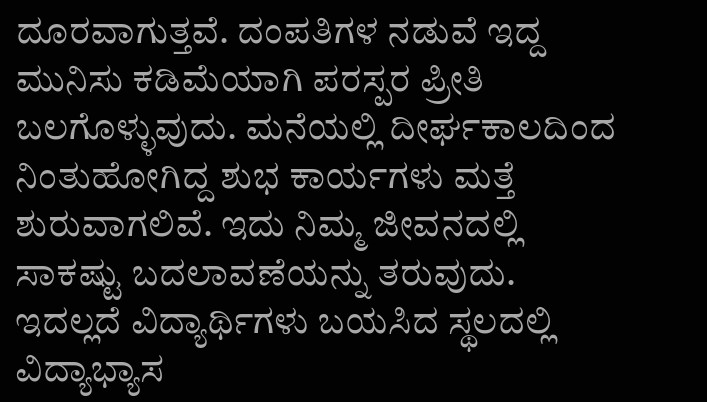ದೂರವಾಗುತ್ತವೆ. ದಂಪತಿಗಳ ನಡುವೆ ಇದ್ದ ಮುನಿಸು ಕಡಿಮೆಯಾಗಿ ಪರಸ್ಪರ ಪ್ರೀತಿ ಬಲಗೊಳ್ಳುವುದು. ಮನೆಯಲ್ಲಿ ದೀರ್ಘಕಾಲದಿಂದ ನಿಂತುಹೋಗಿದ್ದ ಶುಭ ಕಾರ್ಯಗಳು ಮತ್ತೆ ಶುರುವಾಗಲಿವೆ. ಇದು ನಿಮ್ಮ ಜೀವನದಲ್ಲಿ ಸಾಕಷ್ಟು ಬದಲಾವಣೆಯನ್ನು ತರುವುದು. ಇದಲ್ಲದೆ ವಿದ್ಯಾರ್ಥಿಗಳು ಬಯಸಿದ ಸ್ಥಲದಲ್ಲಿ ವಿದ್ಯಾಭ್ಯಾಸ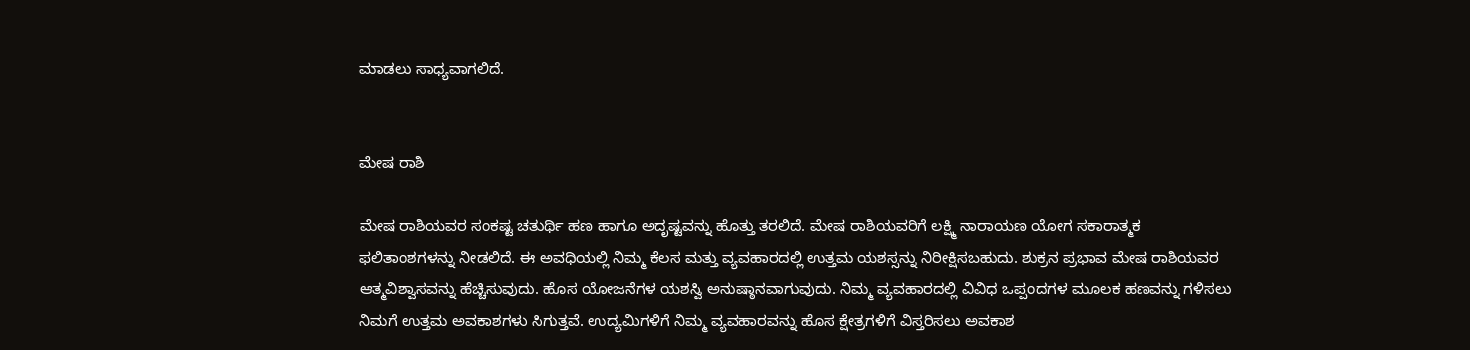ಮಾಡಲು ಸಾಧ್ಯವಾಗಲಿದೆ.


ಮೇಷ ರಾಶಿ

ಮೇಷ ರಾಶಿಯವರ ಸಂಕಷ್ಟ ಚತುರ್ಥಿ ಹಣ ಹಾಗೂ ಅದೃಷ್ಟವನ್ನು ಹೊತ್ತು ತರಲಿದೆ. ಮೇಷ ರಾಶಿಯವರಿಗೆ ಲಕ್ಷ್ಮಿ ನಾರಾಯಣ ಯೋಗ ಸಕಾರಾತ್ಮಕ ಫಲಿತಾಂಶಗಳನ್ನು ನೀಡಲಿದೆ. ಈ ಅವಧಿಯಲ್ಲಿ ನಿಮ್ಮ ಕೆಲಸ ಮತ್ತು ವ್ಯವಹಾರದಲ್ಲಿ ಉತ್ತಮ ಯಶಸ್ಸನ್ನು ನಿರೀಕ್ಷಿಸಬಹುದು. ಶುಕ್ರನ ಪ್ರಭಾವ ಮೇಷ ರಾಶಿಯವರ ಆತ್ಮವಿಶ್ವಾಸವನ್ನು ಹೆಚ್ಚಿಸುವುದು. ಹೊಸ ಯೋಜನೆಗಳ ಯಶಸ್ವಿ ಅನುಷ್ಠಾನವಾಗುವುದು. ನಿಮ್ಮ ವ್ಯವಹಾರದಲ್ಲಿ ವಿವಿಧ ಒಪ್ಪಂದಗಳ ಮೂಲಕ ಹಣವನ್ನು ಗಳಿಸಲು ನಿಮಗೆ ಉತ್ತಮ ಅವಕಾಶಗಳು ಸಿಗುತ್ತವೆ. ಉದ್ಯಮಿಗಳಿಗೆ ನಿಮ್ಮ ವ್ಯವಹಾರವನ್ನು ಹೊಸ ಕ್ಷೇತ್ರಗಳಿಗೆ ವಿಸ್ತರಿಸಲು ಅವಕಾಶ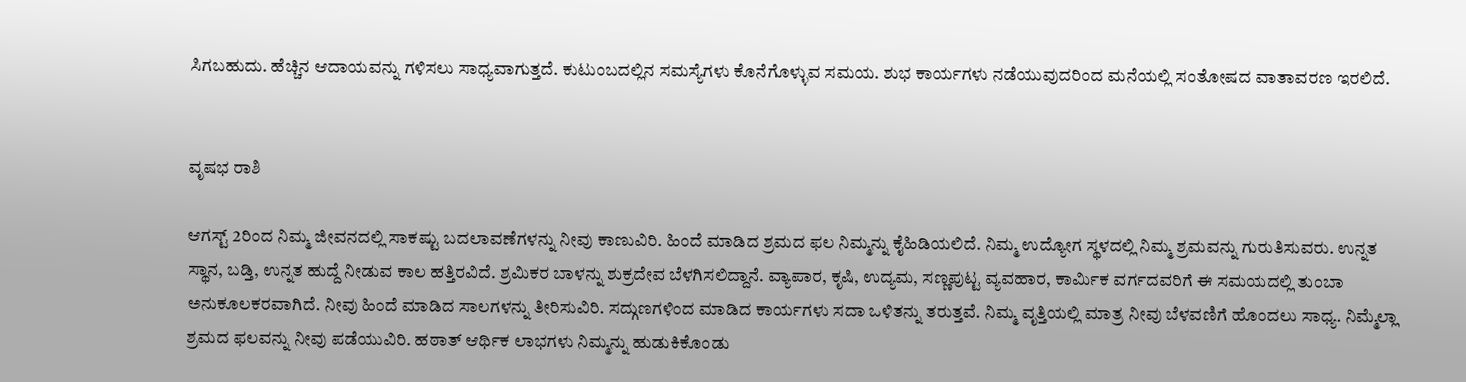ಸಿಗಬಹುದು. ಹೆಚ್ಚಿನ ಆದಾಯವನ್ನು ಗಳಿಸಲು ಸಾಧ್ಯವಾಗುತ್ತದೆ. ಕುಟುಂಬದಲ್ಲಿನ ಸಮಸ್ಯೆಗಳು ಕೊನೆಗೊಳ್ಳುವ ಸಮಯ. ಶುಭ ಕಾರ್ಯಗಳು ನಡೆಯುವುದರಿಂದ ಮನೆಯಲ್ಲಿ ಸಂತೋಷದ ವಾತಾವರಣ ಇರಲಿದೆ.


ವೃಷಭ ರಾಶಿ

ಆಗಸ್ಟ್ 2ರಿಂದ ನಿಮ್ಮ ಜೀವನದಲ್ಲಿ ಸಾಕಷ್ಟು ಬದಲಾವಣೆಗಳನ್ನು ನೀವು ಕಾಣುವಿರಿ. ಹಿಂದೆ ಮಾಡಿದ ಶ್ರಮದ ಫಲ ನಿಮ್ಮನ್ನು ಕೈಹಿಡಿಯಲಿದೆ. ನಿಮ್ಮ ಉದ್ಯೋಗ ಸ್ಥಳದಲ್ಲಿ ನಿಮ್ಮ ಶ್ರಮವನ್ನು ಗುರುತಿಸುವರು. ಉನ್ನತ ಸ್ಥಾನ, ಬಡ್ತಿ, ಉನ್ನತ ಹುದ್ದೆ ನೀಡುವ ಕಾಲ ಹತ್ತಿರವಿದೆ. ಶ್ರಮಿಕರ ಬಾಳನ್ನು ಶುಕ್ರದೇವ ಬೆಳಗಿಸಲಿದ್ದಾನೆ. ವ್ಯಾಪಾರ, ಕೃಷಿ, ಉದ್ಯಮ, ಸಣ್ಣಪುಟ್ಟ ವ್ಯವಹಾರ, ಕಾರ್ಮಿಕ ವರ್ಗದವರಿಗೆ ಈ ಸಮಯದಲ್ಲಿ ತುಂಬಾ ಅನುಕೂಲಕರವಾಗಿದೆ. ನೀವು ಹಿಂದೆ ಮಾಡಿದ ಸಾಲಗಳನ್ನು ತೀರಿಸುವಿರಿ. ಸದ್ಗುಣಗಳಿಂದ ಮಾಡಿದ ಕಾರ್ಯಗಳು ಸದಾ ಒಳಿತನ್ನು ತರುತ್ತವೆ. ನಿಮ್ಮ ವೃತ್ತಿಯಲ್ಲಿ ಮಾತ್ರ ನೀವು ಬೆಳವಣಿಗೆ ಹೊಂದಲು ಸಾಧ್ಯ. ನಿಮ್ಮೆಲ್ಲಾ ಶ್ರಮದ ಫಲವನ್ನು ನೀವು ಪಡೆಯುವಿರಿ. ಹಠಾತ್ ಆರ್ಥಿಕ ಲಾಭಗಳು ನಿಮ್ಮನ್ನು ಹುಡುಕಿಕೊಂಡು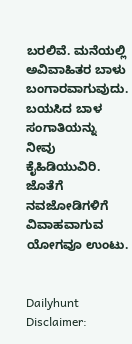ಬರಲಿವೆ. ಮನೆಯಲ್ಲಿ ಅವಿವಾಹಿತರ ಬಾಳು ಬಂಗಾರವಾಗುವುದು. ಬಯಸಿದ ಬಾಳ ಸಂಗಾತಿಯನ್ನು ನೀವು ಕೈಹಿಡಿಯುವಿರಿ. ಜೊತೆಗೆ ನವಜೋಡಿಗಳಿಗೆ ವಿವಾಹವಾಗುವ ಯೋಗವೂ ಉಂಟು.


Dailyhunt
Disclaimer: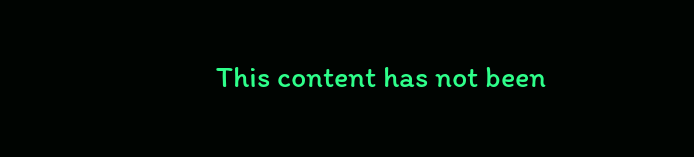This content has not been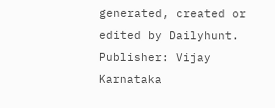generated, created or edited by Dailyhunt. Publisher: Vijay Karnataka